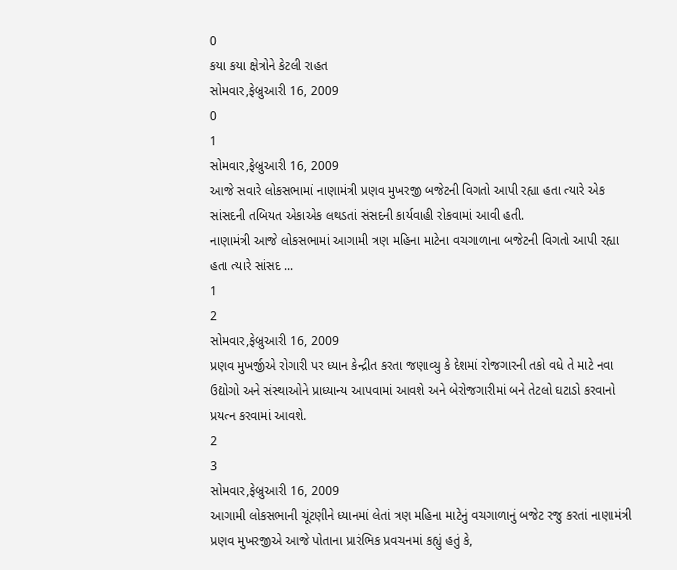0
કયા કયા ક્ષેત્રોને કેટલી રાહત
સોમવાર,ફેબ્રુઆરી 16, 2009
0
1
સોમવાર,ફેબ્રુઆરી 16, 2009
આજે સવારે લોકસભામાં નાણામંત્રી પ્રણવ મુખરજી બજેટની વિગતો આપી રહ્યા હતા ત્યારે એક સાંસદની તબિયત એકાએક લથડતાં સંસદની કાર્યવાહી રોકવામાં આવી હતી.
નાણામંત્રી આજે લોકસભામાં આગામી ત્રણ મહિના માટેના વચગાળાના બજેટની વિગતો આપી રહ્યા હતા ત્યારે સાંસદ ...
1
2
સોમવાર,ફેબ્રુઆરી 16, 2009
પ્રણવ મુખર્જીએ રોગારી પર ધ્યાન કેન્દ્રીત કરતા જણાવ્યુ કે દેશમાં રોજગારની તકો વધે તે માટે નવા ઉદ્યોગો અને સંસ્થાઓને પ્રાધ્યાન્ય આપવામાં આવશે અને બેરોજગારીમાં બને તેટલો ઘટાડો કરવાનો પ્રયત્ન કરવામાં આવશે.
2
3
સોમવાર,ફેબ્રુઆરી 16, 2009
આગામી લોકસભાની ચૂંટણીને ધ્યાનમાં લેતાં ત્રણ મહિના માટેનું વચગાળાનું બજેટ રજુ કરતાં નાણામંત્રી પ્રણવ મુખરજીએ આજે પોતાના પ્રારંભિક પ્રવચનમાં કહ્યું હતું કે,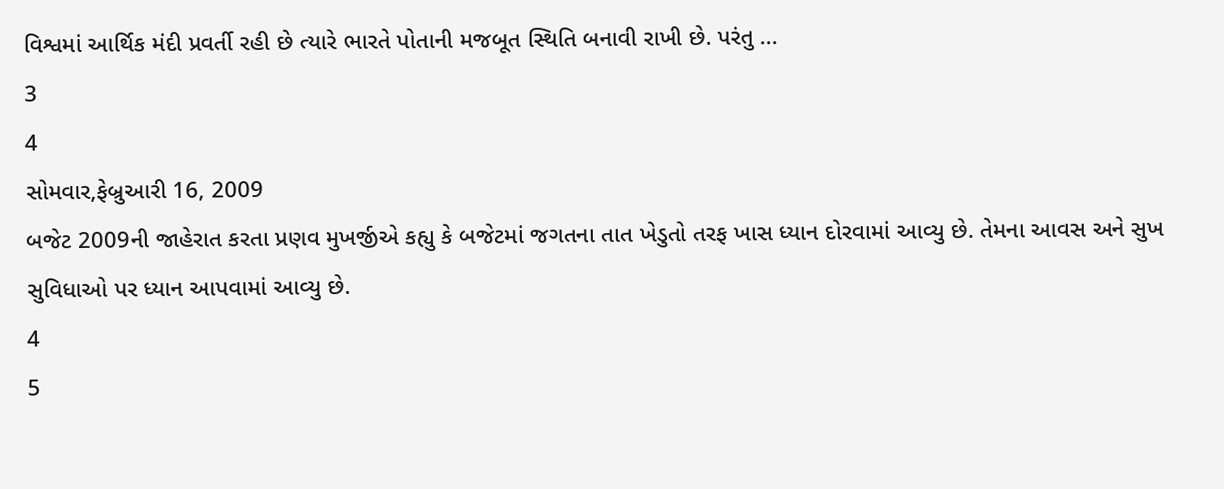વિશ્વમાં આર્થિક મંદી પ્રવર્તી રહી છે ત્યારે ભારતે પોતાની મજબૂત સ્થિતિ બનાવી રાખી છે. પરંતુ ...
3
4
સોમવાર,ફેબ્રુઆરી 16, 2009
બજેટ 2009ની જાહેરાત કરતા પ્રણવ મુખર્જીએ કહ્યુ કે બજેટમાં જગતના તાત ખેડુતો તરફ ખાસ ધ્યાન દોરવામાં આવ્યુ છે. તેમના આવસ અને સુખ સુવિધાઓ પર ધ્યાન આપવામાં આવ્યુ છે.
4
5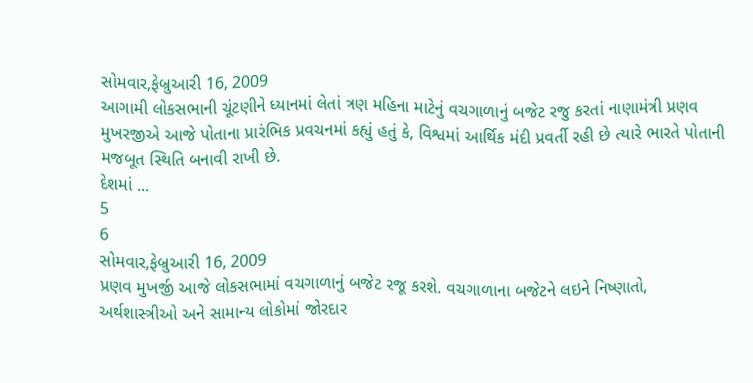સોમવાર,ફેબ્રુઆરી 16, 2009
આગામી લોકસભાની ચૂંટણીને ધ્યાનમાં લેતાં ત્રણ મહિના માટેનું વચગાળાનું બજેટ રજુ કરતાં નાણામંત્રી પ્રણવ મુખરજીએ આજે પોતાના પ્રારંભિક પ્રવચનમાં કહ્યું હતું કે, વિશ્વમાં આર્થિક મંદી પ્રવર્તી રહી છે ત્યારે ભારતે પોતાની મજબૂત સ્થિતિ બનાવી રાખી છે.
દેશમાં ...
5
6
સોમવાર,ફેબ્રુઆરી 16, 2009
પ્રણવ મુખર્જી આજે લોકસભામાં વચગાળાનું બજેટ રજૂ કરશે. વચગાળાના બજેટને લઇને નિષ્ણાતો, અર્થશાસ્ત્રીઓ અને સામાન્ય લોકોમાં જોરદાર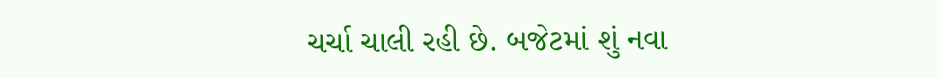ચર્ચા ચાલી રહી છે. બજેટમાં શું નવા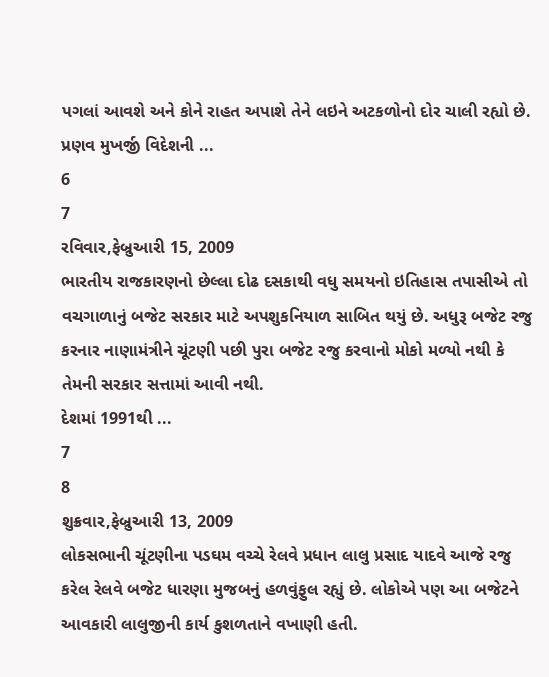પગલાં આવશે અને કોને રાહત અપાશે તેને લઇને અટકળોનો દોર ચાલી રહ્યો છે. પ્રણવ મુખર્જી વિદેશની ...
6
7
રવિવાર,ફેબ્રુઆરી 15, 2009
ભારતીય રાજકારણનો છેલ્લા દોઢ દસકાથી વધુ સમયનો ઇતિહાસ તપાસીએ તો વચગાળાનું બજેટ સરકાર માટે અપશુકનિયાળ સાબિત થયું છે. અધુરૂ બજેટ રજુ કરનાર નાણામંત્રીને ચૂંટણી પછી પુરા બજેટ રજુ કરવાનો મોકો મળ્યો નથી કે તેમની સરકાર સત્તામાં આવી નથી.
દેશમાં 1991થી ...
7
8
શુક્રવાર,ફેબ્રુઆરી 13, 2009
લોકસભાની ચૂંટણીના પડઘમ વચ્ચે રેલવે પ્રધાન લાલુ પ્રસાદ યાદવે આજે રજુ કરેલ રેલવે બજેટ ધારણા મુજબનું હળવુંફુલ રહ્યું છે. લોકોએ પણ આ બજેટને આવકારી લાલુજીની કાર્ય કુશળતાને વખાણી હતી.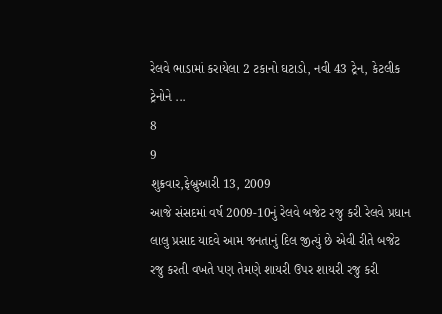રેલવે ભાડામાં કરાયેલા 2 ટકાનો ઘટાડો, નવી 43 ટ્રેન, કેટલીક ટ્રેનોને ...
8
9
શુક્રવાર,ફેબ્રુઆરી 13, 2009
આજે સંસદમાં વર્ષ 2009-10નું રેલવે બજેટ રજુ કરી રેલવે પ્રધાન લાલુ પ્રસાદ યાદવે આમ જનતાનું દિલ જીત્યું છે એવી રીતે બજેટ રજુ કરતી વખતે પણ તેમણે શાયરી ઉપર શાયરી રજુ કરી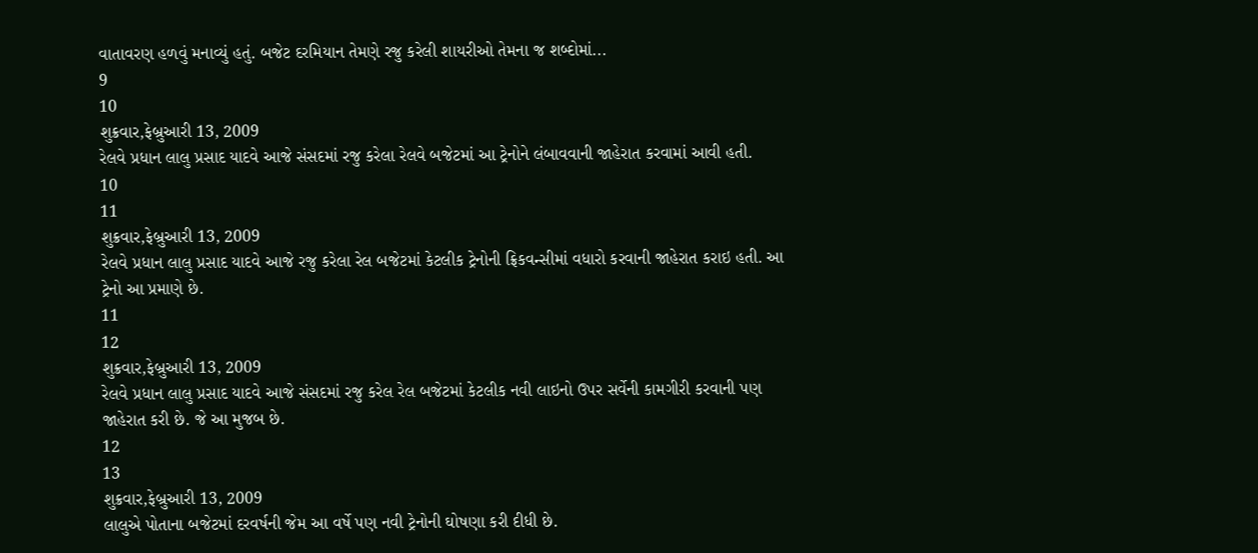વાતાવરણ હળવું મનાવ્યું હતું. બજેટ દરમિયાન તેમણે રજુ કરેલી શાયરીઓ તેમના જ શબ્દોમાં...
9
10
શુક્રવાર,ફેબ્રુઆરી 13, 2009
રેલવે પ્રધાન લાલુ પ્રસાદ યાદવે આજે સંસદમાં રજુ કરેલા રેલવે બજેટમાં આ ટ્રેનોને લંબાવવાની જાહેરાત કરવામાં આવી હતી.
10
11
શુક્રવાર,ફેબ્રુઆરી 13, 2009
રેલવે પ્રધાન લાલુ પ્રસાદ યાદવે આજે રજુ કરેલા રેલ બજેટમાં કેટલીક ટ્રેનોની ફ્રિકવન્સીમાં વધારો કરવાની જાહેરાત કરાઇ હતી. આ ટ્રેનો આ પ્રમાણે છે.
11
12
શુક્રવાર,ફેબ્રુઆરી 13, 2009
રેલવે પ્રધાન લાલુ પ્રસાદ યાદવે આજે સંસદમાં રજુ કરેલ રેલ બજેટમાં કેટલીક નવી લાઇનો ઉપર સર્વેની કામગીરી કરવાની પણ જાહેરાત કરી છે. જે આ મુજબ છે.
12
13
શુક્રવાર,ફેબ્રુઆરી 13, 2009
લાલુએ પોતાના બજેટમાં દરવર્ષની જેમ આ વર્ષે પણ નવી ટ્રેનોની ઘોષણા કરી દીધી છે.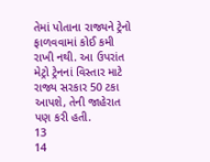તેમાં પોતાના રાજ્યને ટ્રેનો ફાળવવામાં કોઈ કમી રાખી નથી. આ ઉપરાંત મેટ્રો ટ્રેનનાં વિસ્તાર માટે રાજ્ય સરકાર 50 ટકા આપશે, તેની જાહેરાત પણ કરી હતી.
13
14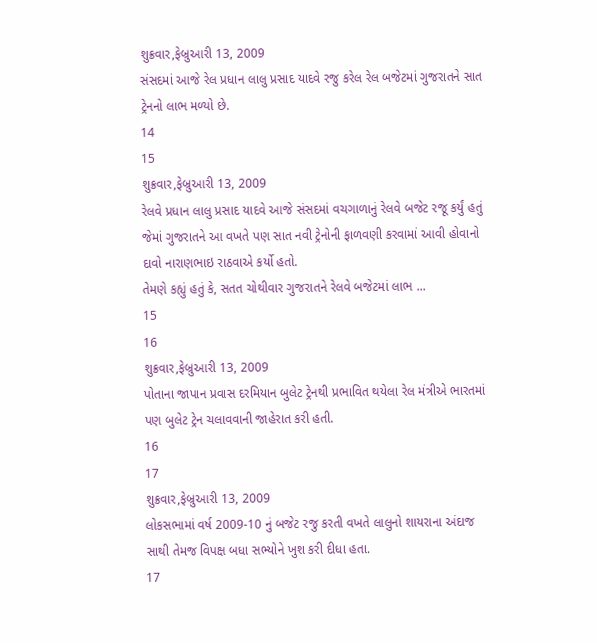શુક્રવાર,ફેબ્રુઆરી 13, 2009
સંસદમાં આજે રેલ પ્રધાન લાલુ પ્રસાદ યાદવે રજુ કરેલ રેલ બજેટમાં ગુજરાતને સાત ટ્રેનનો લાભ મળ્યો છે.
14
15
શુક્રવાર,ફેબ્રુઆરી 13, 2009
રેલવે પ્રધાન લાલુ પ્રસાદ યાદવે આજે સંસદમાં વચગાળાનું રેલવે બજેટ રજૂ કર્યું હતું જેમાં ગુજરાતને આ વખતે પણ સાત નવી ટ્રેનોની ફાળવણી કરવામાં આવી હોવાનો દાવો નારાણભાઇ રાઠવાએ કર્યો હતો.
તેમણે કહ્યું હતું કે, સતત ચોથીવાર ગુજરાતને રેલવે બજેટમાં લાભ ...
15
16
શુક્રવાર,ફેબ્રુઆરી 13, 2009
પોતાના જાપાન પ્રવાસ દરમિયાન બુલેટ ટ્રેનથી પ્રભાવિત થયેલા રેલ મંત્રીએ ભારતમાં પણ બુલેટ ટ્રેન ચલાવવાની જાહેરાત કરી હતી.
16
17
શુક્રવાર,ફેબ્રુઆરી 13, 2009
લોકસભામાં વર્ષ 2009-10 નું બજેટ રજુ કરતી વખતે લાલુનો શાયરાના અંદાજ સાથી તેમજ વિપક્ષ બધા સભ્યોને ખુશ કરી દીધા હતા.
17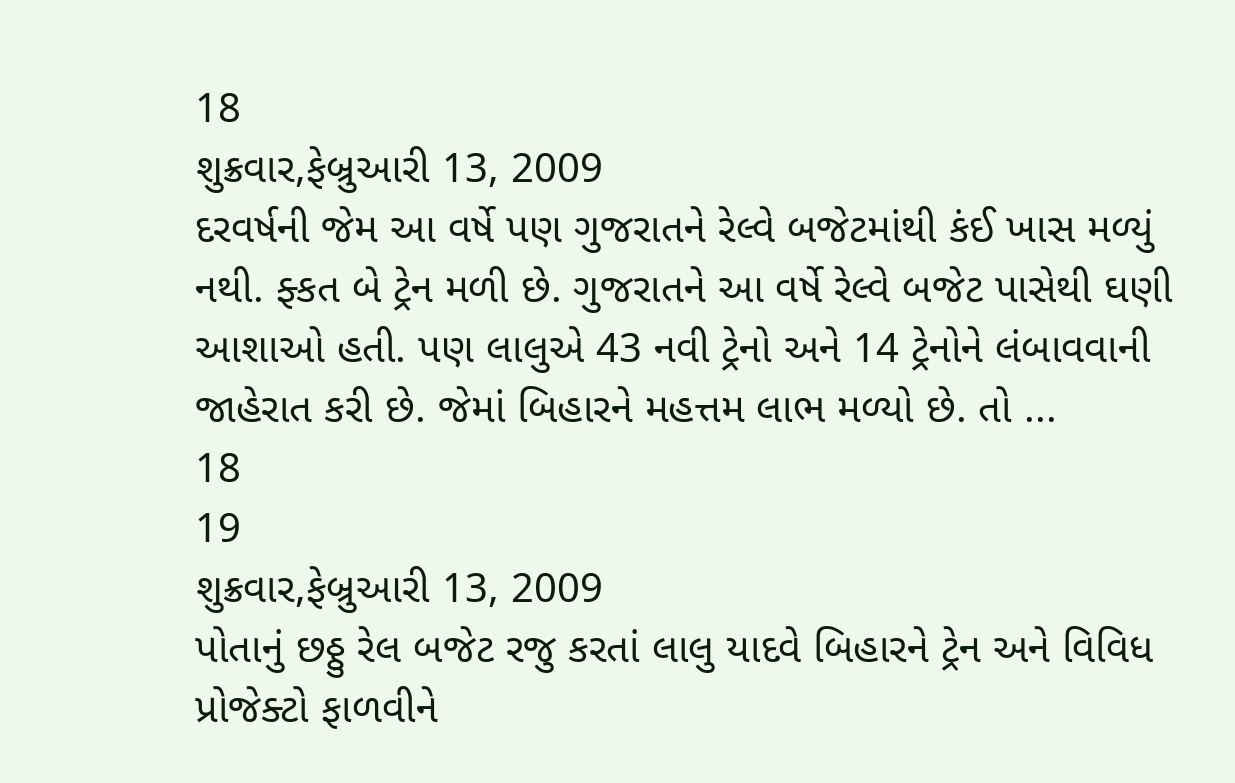18
શુક્રવાર,ફેબ્રુઆરી 13, 2009
દરવર્ષની જેમ આ વર્ષે પણ ગુજરાતને રેલ્વે બજેટમાંથી કંઈ ખાસ મળ્યું નથી. ફ્કત બે ટ્રેન મળી છે. ગુજરાતને આ વર્ષે રેલ્વે બજેટ પાસેથી ઘણી આશાઓ હતી. પણ લાલુએ 43 નવી ટ્રેનો અને 14 ટ્રેનોને લંબાવવાની જાહેરાત કરી છે. જેમાં બિહારને મહત્તમ લાભ મળ્યો છે. તો ...
18
19
શુક્રવાર,ફેબ્રુઆરી 13, 2009
પોતાનું છઠ્ઠુ રેલ બજેટ રજુ કરતાં લાલુ યાદવે બિહારને ટ્રેન અને વિવિધ પ્રોજેક્ટો ફાળવીને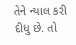તેને ન્યાલ કરી દીધુ છે. તો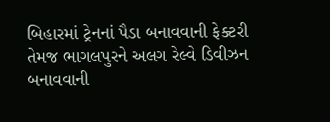બિહારમાં ટ્રેનનાં પૈડા બનાવવાની ફેક્ટરી તેમજ ભાગલપુરને અલગ રેલ્વે ડિવીઝન બનાવવાની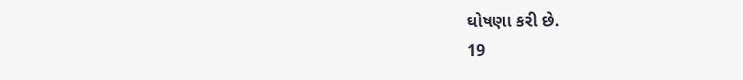ઘોષણા કરી છે.
19